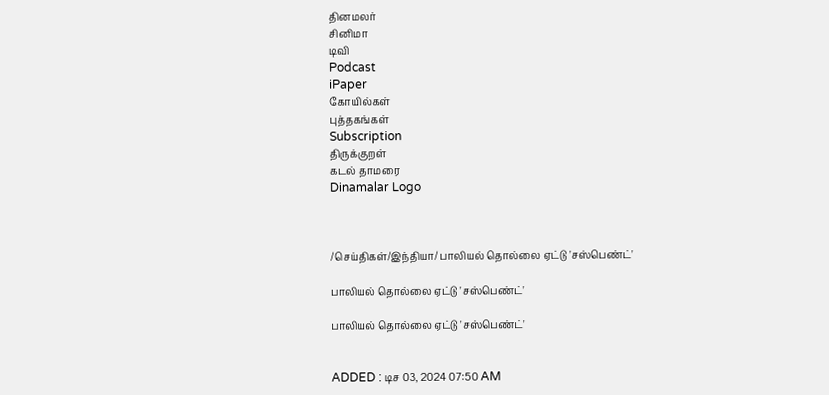தினமலர்
சினிமா
டிவி
Podcast
iPaper
கோயில்கள்
புத்தகங்கள்
Subscription
திருக்குறள்
கடல் தாமரை
Dinamalar Logo



/செய்திகள்/இந்தியா/ பாலியல் தொல்லை ஏட்டு 'சஸ்பெண்ட்'

பாலியல் தொல்லை ஏட்டு 'சஸ்பெண்ட்'

பாலியல் தொல்லை ஏட்டு 'சஸ்பெண்ட்'


ADDED : டிச 03, 2024 07:50 AM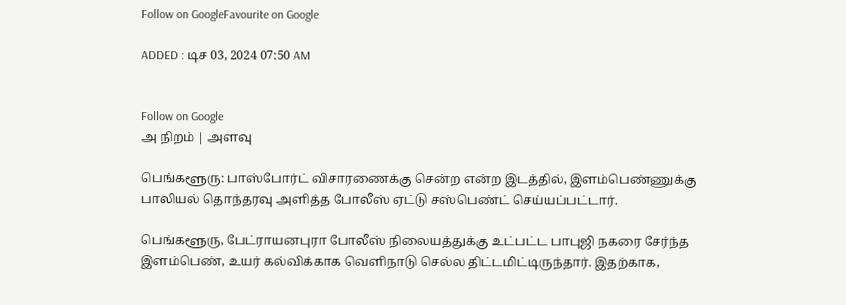Follow on GoogleFavourite on Google

ADDED : டிச 03, 2024 07:50 AM


Follow on Google
அ நிறம் | அளவு

பெங்களூரு: பாஸ்போர்ட் விசாரணைக்கு சென்ற என்ற இடத்தில், இளம்பெண்ணுக்கு பாலியல் தொந்தரவு அளித்த போலீஸ் ஏட்டு சஸ்பெண்ட் செய்யப்பட்டார்.

பெங்களூரு, பேட்ராயனபுரா போலீஸ் நிலையத்துக்கு உட்பட்ட பாபுஜி நகரை சேர்ந்த இளம்பெண், உயர் கல்விக்காக வெளிநாடு செல்ல திட்டமிட்டிருந்தார். இதற்காக,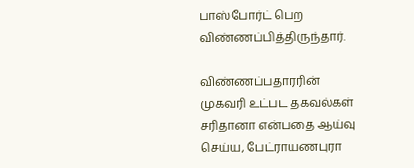பாஸ்போர்ட் பெற விண்ணப்பித்திருந்தார்.

விண்ணப்பதாரரின் முகவரி உட்பட தகவல்கள் சரிதானா என்பதை ஆய்வு செய்ய, பேட்ராயணபுரா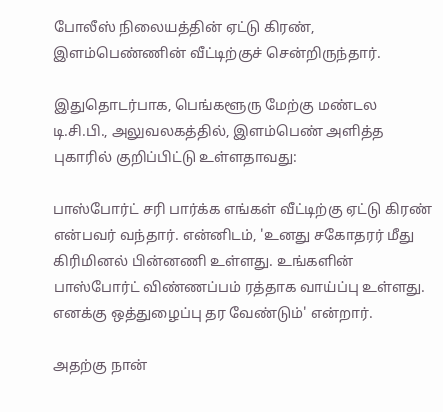போலீஸ் நிலையத்தின் ஏட்டு கிரண், இளம்பெண்ணின் வீட்டிற்குச் சென்றிருந்தார்.

இதுதொடர்பாக, பெங்களூரு மேற்கு மண்டல டி.சி.பி., அலுவலகத்தில், இளம்பெண் அளித்த புகாரில் குறிப்பிட்டு உள்ளதாவது:

பாஸ்போர்ட் சரி பார்க்க எங்கள் வீட்டிற்கு ஏட்டு கிரண் என்பவர் வந்தார். என்னிடம், 'உனது சகோதரர் மீது கிரிமினல் பின்னணி உள்ளது. உங்களின் பாஸ்போர்ட் விண்ணப்பம் ரத்தாக வாய்ப்பு உள்ளது. எனக்கு ஒத்துழைப்பு தர வேண்டும்' என்றார்.

அதற்கு நான்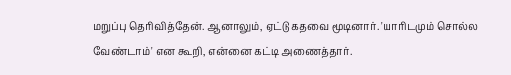மறுப்பு தெரிவித்தேன். ஆனாலும், ஏட்டு கதவை மூடினார். 'யாரிடமும் சொல்ல வேண்டாம்' என கூறி, என்னை கட்டி அணைத்தார்.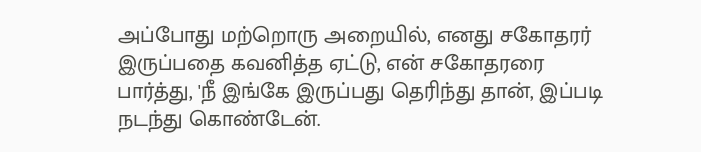அப்போது மற்றொரு அறையில், எனது சகோதரர் இருப்பதை கவனித்த ஏட்டு, என் சகோதரரை பார்த்து, 'நீ இங்கே இருப்பது தெரிந்து தான், இப்படி நடந்து கொண்டேன்.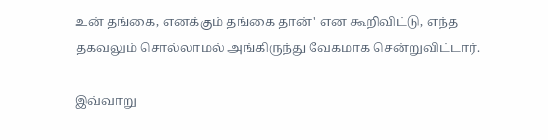உன் தங்கை, எனக்கும் தங்கை தான்' என கூறிவிட்டு, எந்த தகவலும் சொல்லாமல் அங்கிருந்து வேகமாக சென்றுவிட்டார்.

இவ்வாறு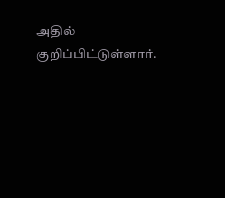அதில் குறிப்பிட்டுள்ளார்.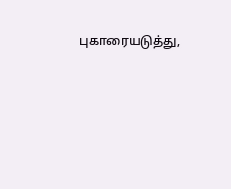புகாரையடுத்து,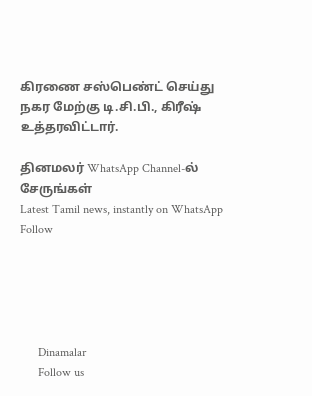கிரணை சஸ்பெண்ட் செய்து நகர மேற்கு டி.சி.பி., கிரீஷ் உத்தரவிட்டார்.

தினமலர் WhatsApp Channel-ல் சேருங்கள்
Latest Tamil news, instantly on WhatsApp
Follow





      Dinamalar
      Follow us